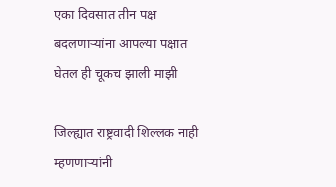एका दिवसात तीन पक्ष बदलणाऱ्यांना आपल्या पक्षात घेतल ही चूकच झाली माझी

जिल्ह्यात राष्ट्रवादी शिल्लक नाही म्हणणाऱ्यांनी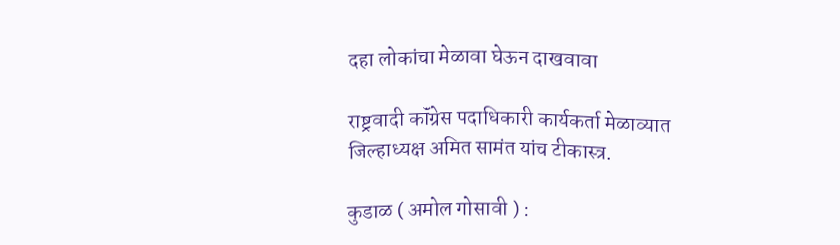दहा लोकांचा मेळावा घेऊन दाखवावा

राष्ट्रवादी कॉंग्रेस पदाधिकारी कार्यकर्ता मेळाव्यात जिल्हाध्यक्ष अमित सामंत यांच टीकास्त्र.

कुडाळ ( अमोल गोसावी ) :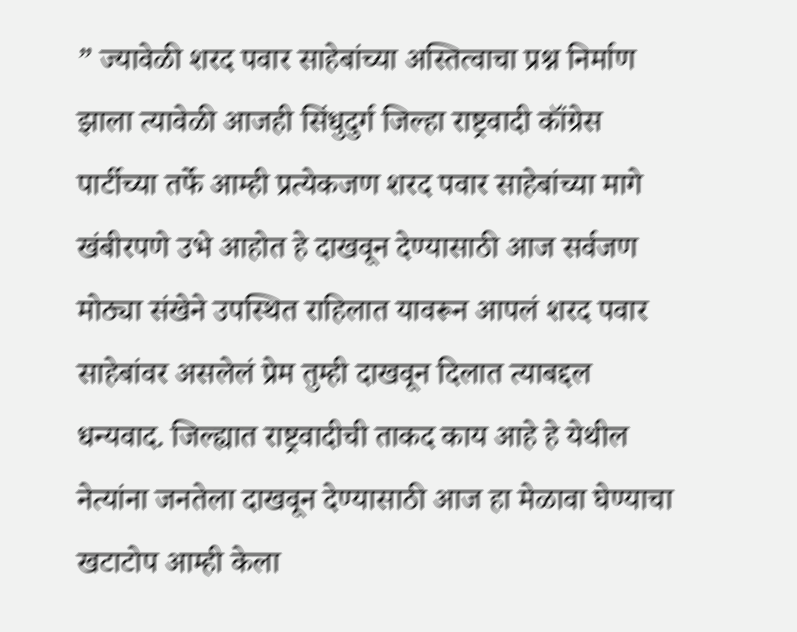” ज्यावेळी शरद पवार साहेबांच्या अस्तित्वाचा प्रश्न निर्माण झाला त्यावेळी आजही सिंधुदुर्ग जिल्हा राष्ट्रवादी कॉंग्रेस पार्टीच्या तर्फे आम्ही प्रत्येकजण शरद पवार साहेबांच्या मागे खंबीरपणे उभे आहोत हे दाखवून देण्यासाठी आज सर्वजण मोठ्या संखेने उपस्थित राहिलात यावरून आपलं शरद पवार साहेबांवर असलेलं प्रेम तुम्ही दाखवून दिलात त्याबद्दल धन्यवाद. जिल्ह्यात राष्ट्रवादीची ताकद काय आहे हे येथील नेत्यांना जनतेला दाखवून देण्यासाठी आज हा मेळावा घेण्याचा खटाटोप आम्ही केला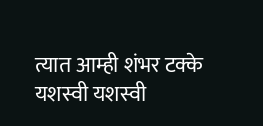त्यात आम्ही शंभर टक्के यशस्वी यशस्वी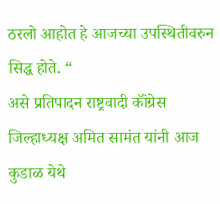ठरलो आहोत हे आजच्या उपस्थितीवरुन सिद्ध होते. “
असे प्रतिपादन राष्ट्रवादी कॉंग्रेस जिल्हाध्यक्ष अमित सामंत यांनी आज कुडाळ येथे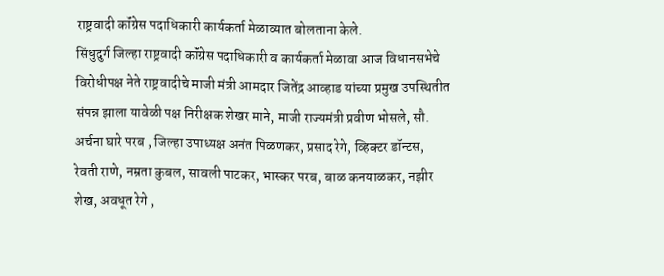राष्ट्रवादी कॉंग्रेस पदाधिकारी कार्यकर्ता मेळाव्यात बोलताना केले.
सिंधुदुर्ग जिल्हा राष्ट्रवादी कॉंग्रेस पदाधिकारी व कार्यकर्ता मेळावा आज विधानसभेचे विरोधीपक्ष नेते राष्ट्रवादीचे माजी मंत्री आमदार जितेंद्र आव्हाड यांच्या प्रमुख उपस्थितीत संपन्न झाला यावेळी पक्ष निरीक्षक शेखर माने, माजी राज्यमंत्री प्रवीण भोसले, सौ. अर्चना घारे परब , जिल्हा उपाध्यक्ष अनंत पिळणकर, प्रसाद रेगे, व्हिक्टर डॉन्टस, रेवती राणे, नम्रता कुबल, सावली पाटकर, भास्कर परब, बाळ कनयाळकर, नझीर शेख, अवधूत रेगे ,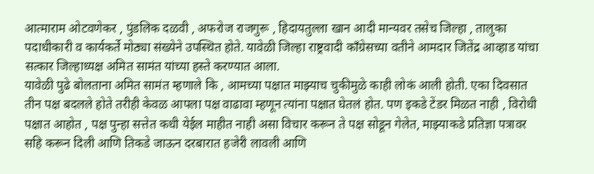आत्माराम ओटवणेकर , पुंडलिक दळवी , अफरोज राजगुरू , हिदायतुल्ला खान आदी मान्यवर तसेच जिल्हा , तालुका पदाधीकारी व कार्यकर्ते मोठ्या संख्येने उपस्थित होते. यावेळी जिल्हा राष्ट्रवादी कॉंग्रेसच्या वतीने आमदार जितेंद्र आव्हाड यांचा सत्कार जिल्हाध्यक्ष अमित सामंत यांच्या हस्ते करण्यात आला.
यावेळी पुढे बोलताना अमित सामंत म्हणाले कि , आमच्या पक्षात माझ्याच चुकीमुळे काही लोकं आली होती. एका दिवसात तीन पक्ष बदलले होते तरीही केवळ आपला पक्ष वाढावा म्हणून त्यांना पक्षात घेतलं होत. पण इकडे टेंडर मिळत नाही , विरोधी पक्षात आहोत , पक्ष पुन्हा सत्तेत कधी येईल माहीत नाही असा विचार करून ते पक्ष सोडून गेलेत, माझ्याकडे प्रतिज्ञा पत्रावर सहि करून दिली आणि तिकडे जाऊन दरबारात हजेरी लावली आणि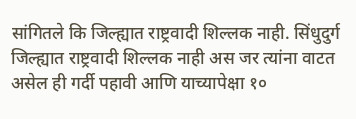सांगितले कि जिल्ह्यात राष्ट्रवादी शिल्लक नाही. सिंधुदुर्ग जिल्ह्यात राष्ट्रवादी शिल्लक नाही अस जर त्यांना वाटत असेल ही गर्दी पहावी आणि याच्यापेक्षा १०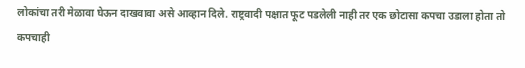लोकांचा तरी मेळावा घेऊन दाखवावा असे आव्हान दिले. राष्ट्रवादी पक्षात फूट पडलेली नाही तर एक छोटासा कपचा उडाला होता तो कपचाही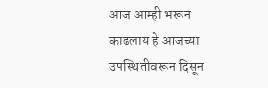आज आम्ही भरून काढलाय हे आजच्या उपस्थितीवरून दिसून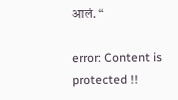आलं. “

error: Content is protected !!